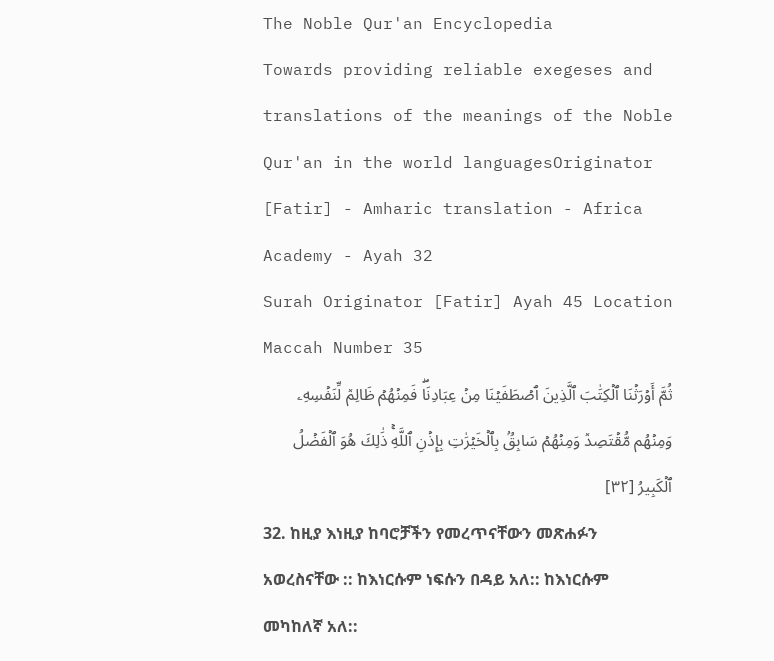The Noble Qur'an Encyclopedia
Towards providing reliable exegeses and translations of the meanings of the Noble Qur'an in the world languagesOriginator [Fatir] - Amharic translation - Africa Academy - Ayah 32
Surah Originator [Fatir] Ayah 45 Location Maccah Number 35
ثُمَّ أَوۡرَثۡنَا ٱلۡكِتَٰبَ ٱلَّذِينَ ٱصۡطَفَيۡنَا مِنۡ عِبَادِنَاۖ فَمِنۡهُمۡ ظَالِمٞ لِّنَفۡسِهِۦ وَمِنۡهُم مُّقۡتَصِدٞ وَمِنۡهُمۡ سَابِقُۢ بِٱلۡخَيۡرَٰتِ بِإِذۡنِ ٱللَّهِۚ ذَٰلِكَ هُوَ ٱلۡفَضۡلُ ٱلۡكَبِيرُ [٣٢]
32. ከዚያ እነዚያ ከባሮቻችን የመረጥናቸውን መጽሐፉን አወረስናቸው :: ከእነርሱም ነፍሱን በዳይ አለ:: ከእነርሱም መካከለኛ አለ::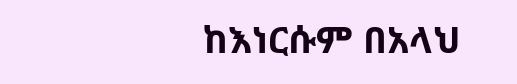ከእነርሱም በአላህ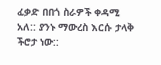ፈቃድ በበጎ ስራዎች ቀዳሚ አለ:: ያንኑ ማውረስ እርሱ ታላቅ ችሮታ ነው::